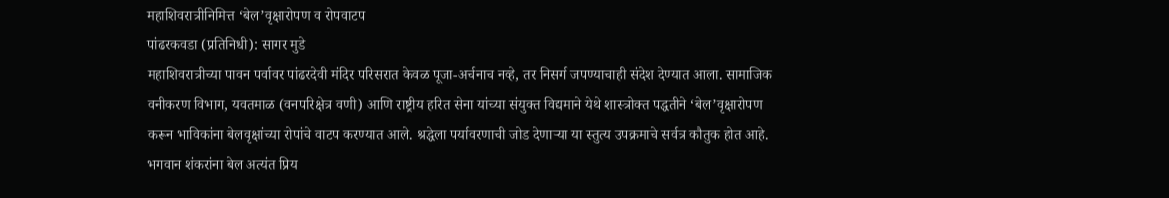महाशिवरात्रीनिमित्त ‘बेल’वृक्षारोपण व रोपवाटप
पांढरकवडा (प्रतिनिधी): सागर मुडे
महाशिवरात्रीच्या पावन पर्वावर पांढरदेवी मंदिर परिसरात केवळ पूजा-अर्चनाच नव्हे, तर निसर्ग जपण्याचाही संदेश देण्यात आला. सामाजिक वनीकरण विभाग, यवतमाळ (वनपरिक्षेत्र वणी) आणि राष्ट्रीय हरित सेना यांच्या संयुक्त विद्यमाने येथे शास्त्रोक्त पद्धतीने ‘बेल’वृक्षारोपण करून भाविकांना बेलवृक्षांच्या रोपांचे वाटप करण्यात आले. श्रद्धेला पर्यावरणाची जोड देणाऱ्या या स्तुत्य उपक्रमाचे सर्वत्र कौतुक होत आहे.
भगवान शंकरांना बेल अत्यंत प्रिय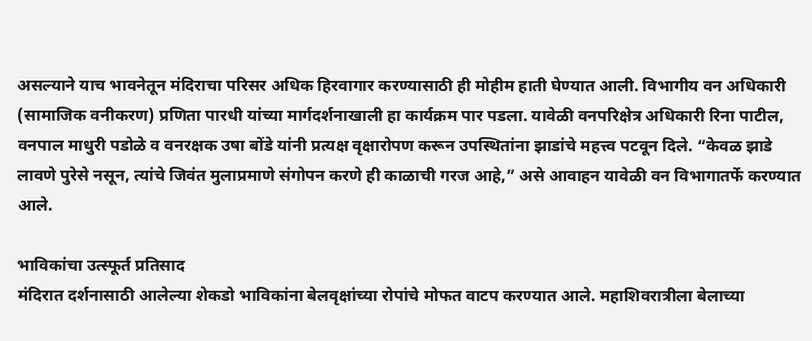असल्याने याच भावनेतून मंदिराचा परिसर अधिक हिरवागार करण्यासाठी ही मोहीम हाती घेण्यात आली. विभागीय वन अधिकारी (सामाजिक वनीकरण) प्रणिता पारधी यांच्या मार्गदर्शनाखाली हा कार्यक्रम पार पडला. यावेळी वनपरिक्षेत्र अधिकारी रिना पाटील, वनपाल माधुरी पडोळे व वनरक्षक उषा बोंडे यांनी प्रत्यक्ष वृक्षारोपण करून उपस्थितांना झाडांचे महत्त्व पटवून दिले. “केवळ झाडे लावणे पुरेसे नसून, त्यांचे जिवंत मुलाप्रमाणे संगोपन करणे ही काळाची गरज आहे,” असे आवाहन यावेळी वन विभागातर्फे करण्यात आले.

भाविकांचा उत्स्फूर्त प्रतिसाद
मंदिरात दर्शनासाठी आलेल्या शेकडो भाविकांना बेलवृक्षांच्या रोपांचे मोफत वाटप करण्यात आले. महाशिवरात्रीला बेलाच्या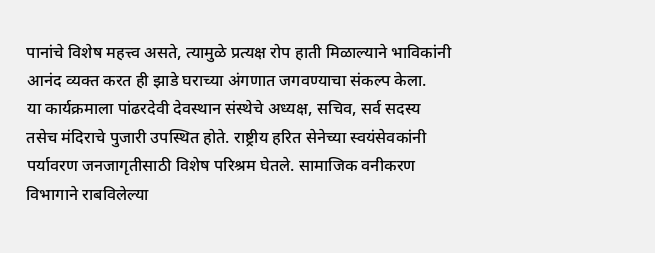पानांचे विशेष महत्त्व असते, त्यामुळे प्रत्यक्ष रोप हाती मिळाल्याने भाविकांनी आनंद व्यक्त करत ही झाडे घराच्या अंगणात जगवण्याचा संकल्प केला.
या कार्यक्रमाला पांढरदेवी देवस्थान संस्थेचे अध्यक्ष, सचिव, सर्व सदस्य तसेच मंदिराचे पुजारी उपस्थित होते. राष्ट्रीय हरित सेनेच्या स्वयंसेवकांनी पर्यावरण जनजागृतीसाठी विशेष परिश्रम घेतले. सामाजिक वनीकरण विभागाने राबविलेल्या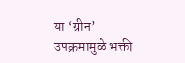या ‘ग्रीन’ उपक्रमामुळे भक्ती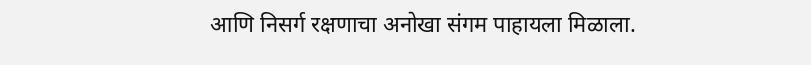आणि निसर्ग रक्षणाचा अनोखा संगम पाहायला मिळाला.